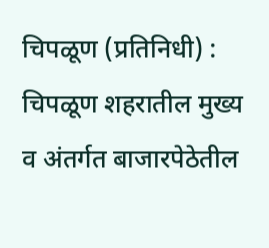चिपळूण (प्रतिनिधी) : चिपळूण शहरातील मुख्य व अंतर्गत बाजारपेठेतील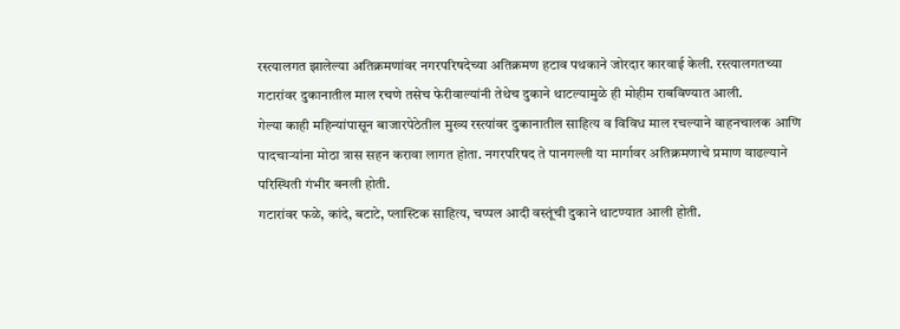रस्त्यालगत झालेल्या अतिक्रमणांवर नगरपरिषदेच्या अतिक्रमण हटाव पथकाने जोरदार कारवाई केली. रस्त्यालगतच्या गटारांवर दुकानातील माल रचणे तसेच फेरीवाल्यांनी तेथेच दुकाने थाटल्यामुळे ही मोहीम राबविण्यात आली.
गेल्या काही महिन्यांपासून बाजारपेठेतील मुख्य रस्त्यांवर दुकानातील साहित्य व विविध माल रचल्याने वाहनचालक आणि पादचाऱ्यांना मोठा त्रास सहन करावा लागत होता. नगरपरिषद ते पानगल्ली या मार्गावर अतिक्रमणाचे प्रमाण वाढल्याने परिस्थिती गंभीर बनली होती.
गटारांवर फळे, कांदे, बटाटे, प्लास्टिक साहित्य, चप्पल आदी वस्तूंची दुकाने थाटण्यात आली होती.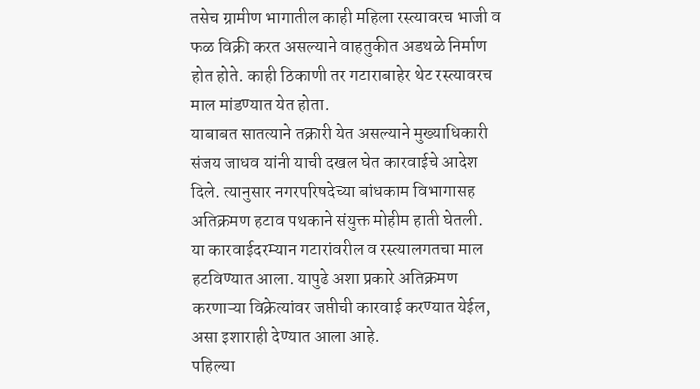तसेच ग्रामीण भागातील काही महिला रस्त्यावरच भाजी व फळ विक्री करत असल्याने वाहतुकीत अडथळे निर्माण होत होते. काही ठिकाणी तर गटाराबाहेर थेट रस्त्यावरच माल मांडण्यात येत होता.
याबाबत सातत्याने तक्रारी येत असल्याने मुख्याधिकारी संजय जाधव यांनी याची दखल घेत कारवाईचे आदेश दिले. त्यानुसार नगरपरिषदेच्या बांधकाम विभागासह अतिक्रमण हटाव पथकाने संयुक्त मोहीम हाती घेतली.
या कारवाईदरम्यान गटारांवरील व रस्त्यालगतचा माल हटविण्यात आला. यापुढे अशा प्रकारे अतिक्रमण करणाऱ्या विक्रेत्यांवर जप्तीची कारवाई करण्यात येईल, असा इशाराही देण्यात आला आहे.
पहिल्या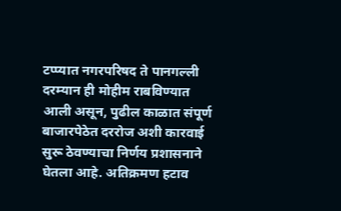टप्प्यात नगरपरिषद ते पानगल्ली दरम्यान ही मोहीम राबविण्यात आली असून, पुढील काळात संपूर्ण बाजारपेठेत दररोज अशी कारवाई सुरू ठेवण्याचा निर्णय प्रशासनाने घेतला आहे. अतिक्रमण हटाव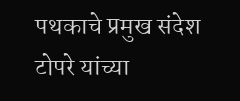पथकाचे प्रमुख संदेश टोपरे यांच्या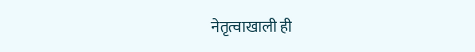नेतृत्वाखाली ही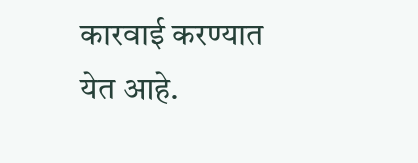कारवाई करण्यात येत आहे.